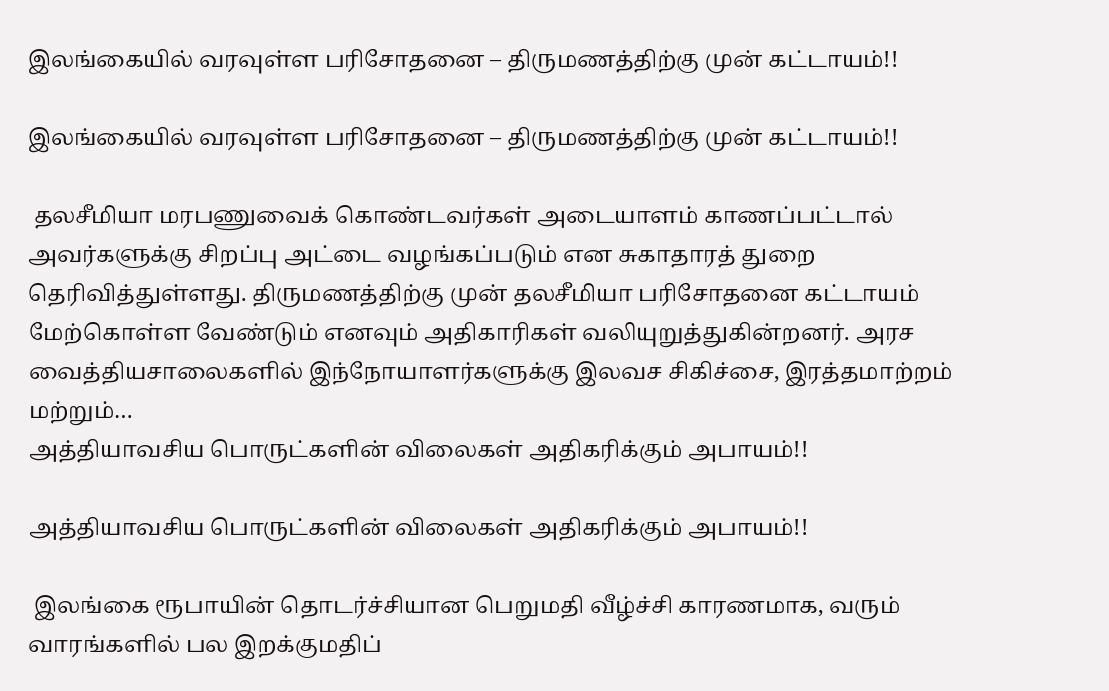இலங்கையில் வரவுள்ள பரிசோதனை – திருமணத்திற்கு முன் கட்டாயம்!!

இலங்கையில் வரவுள்ள பரிசோதனை – திருமணத்திற்கு முன் கட்டாயம்!!

 தலசீமியா மரபணுவைக் கொண்டவர்கள் அடையாளம் காணப்பட்டால் அவர்களுக்கு சிறப்பு அட்டை வழங்கப்படும் என சுகாதாரத் துறை தெரிவித்துள்ளது. திருமணத்திற்கு முன் தலசீமியா பரிசோதனை கட்டாயம் மேற்கொள்ள வேண்டும் எனவும் அதிகாரிகள் வலியுறுத்துகின்றனர். அரச வைத்தியசாலைகளில் இந்நோயாளர்களுக்கு இலவச சிகிச்சை, இரத்தமாற்றம் மற்றும்…
அத்தியாவசிய பொருட்களின் விலைகள் அதிகரிக்கும் அபாயம்!!

அத்தியாவசிய பொருட்களின் விலைகள் அதிகரிக்கும் அபாயம்!!

 இலங்கை ரூபாயின் தொடர்ச்சியான பெறுமதி வீழ்ச்சி காரணமாக, வரும் வாரங்களில் பல இறக்குமதிப்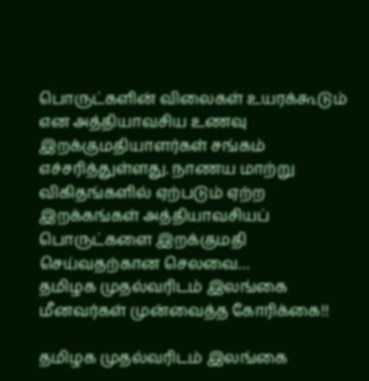பொருட்களின் விலைகள் உயரக்கூடும் என அத்தியாவசிய உணவு இறக்குமதியாளர்கள் சங்கம் எச்சரித்துள்ளது. நாணய மாற்று விகிதங்களில் ஏற்படும் ஏற்ற இறக்கங்கள் அத்தியாவசியப் பொருட்களை இறக்குமதி செய்வதற்கான செலவை…
தமிழக முதல்வரிடம் இலங்கை மீனவர்கள் முன்வைத்த கோரிக்கை!!

தமிழக முதல்வரிடம் இலங்கை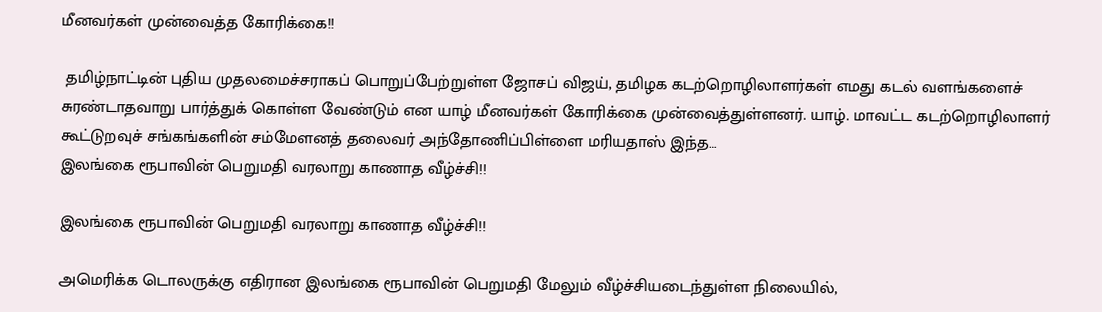மீனவர்கள் முன்வைத்த கோரிக்கை!!

 தமிழ்நாட்டின் புதிய முதலமைச்சராகப் பொறுப்பேற்றுள்ள ஜோசப் விஜய், தமிழக கடற்றொழிலாளர்கள் எமது கடல் வளங்களைச் சுரண்டாதவாறு பார்த்துக் கொள்ள வேண்டும் என யாழ் மீனவர்கள் கோரிக்கை முன்வைத்துள்ளனர். யாழ். மாவட்ட கடற்றொழிலாளர் கூட்டுறவுச் சங்கங்களின் சம்மேளனத் தலைவர் அந்தோணிப்பிள்ளை மரியதாஸ் இந்த…
இலங்கை ரூபாவின் பெறுமதி வரலாறு காணாத வீழ்ச்சி!!

இலங்கை ரூபாவின் பெறுமதி வரலாறு காணாத வீழ்ச்சி!!

அமெரிக்க டொலருக்கு எதிரான இலங்கை ரூபாவின் பெறுமதி மேலும் வீழ்ச்சியடைந்துள்ள நிலையில்,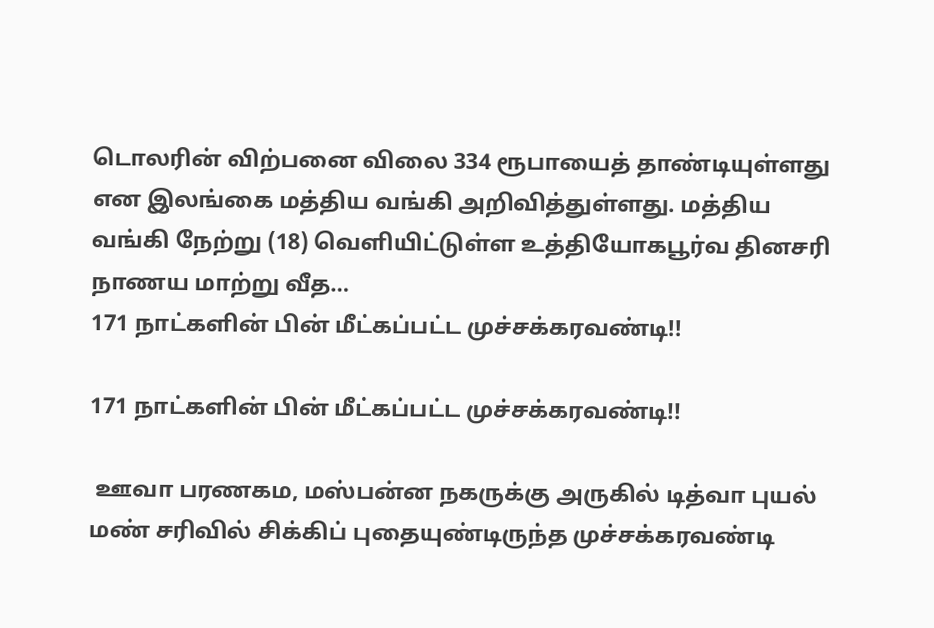டொலரின் விற்பனை விலை 334 ரூபாயைத் தாண்டியுள்ளது என இலங்கை மத்திய வங்கி அறிவித்துள்ளது. மத்திய வங்கி நேற்று (18) வெளியிட்டுள்ள உத்தியோகபூர்வ தினசரி நாணய மாற்று வீத…
171 நாட்களின் பின் மீட்கப்பட்ட முச்சக்கரவண்டி!!

171 நாட்களின் பின் மீட்கப்பட்ட முச்சக்கரவண்டி!!

 ஊவா பரணகம, மஸ்பன்ன நகருக்கு அருகில் டித்வா புயல் மண் சரிவில் சிக்கிப் புதையுண்டிருந்த முச்சக்கரவண்டி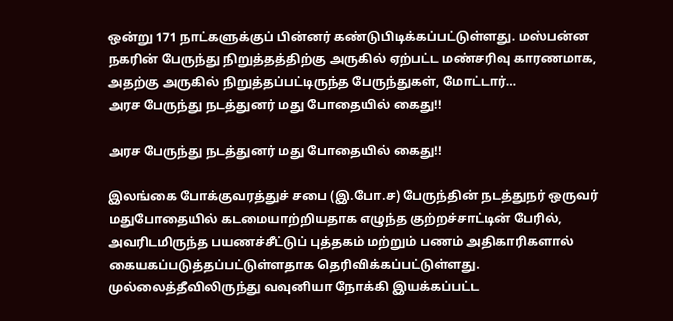ஒன்று 171 நாட்களுக்குப் பின்னர் கண்டுபிடிக்கப்பட்டுள்ளது. மஸ்பன்ன நகரின் பேருந்து நிறுத்தத்திற்கு அருகில் ஏற்பட்ட மண்சரிவு காரணமாக, அதற்கு அருகில் நிறுத்தப்பட்டிருந்த பேருந்துகள், மோட்டார்…
அரச பேருந்து நடத்துனர் மது போதையில் கைது!!

அரச பேருந்து நடத்துனர் மது போதையில் கைது!!

இலங்கை போக்குவரத்துச் சபை (இ.போ.ச) பேருந்தின் நடத்துநர் ஒருவர் மதுபோதையில் கடமையாற்றியதாக எழுந்த குற்றச்சாட்டின் பேரில், அவரிடமிருந்த பயணச்சீட்டுப் புத்தகம் மற்றும் பணம் அதிகாரிகளால் கையகப்படுத்தப்பட்டுள்ளதாக தெரிவிக்கப்பட்டுள்ளது. முல்லைத்தீவிலிருந்து வவுனியா நோக்கி இயக்கப்பட்ட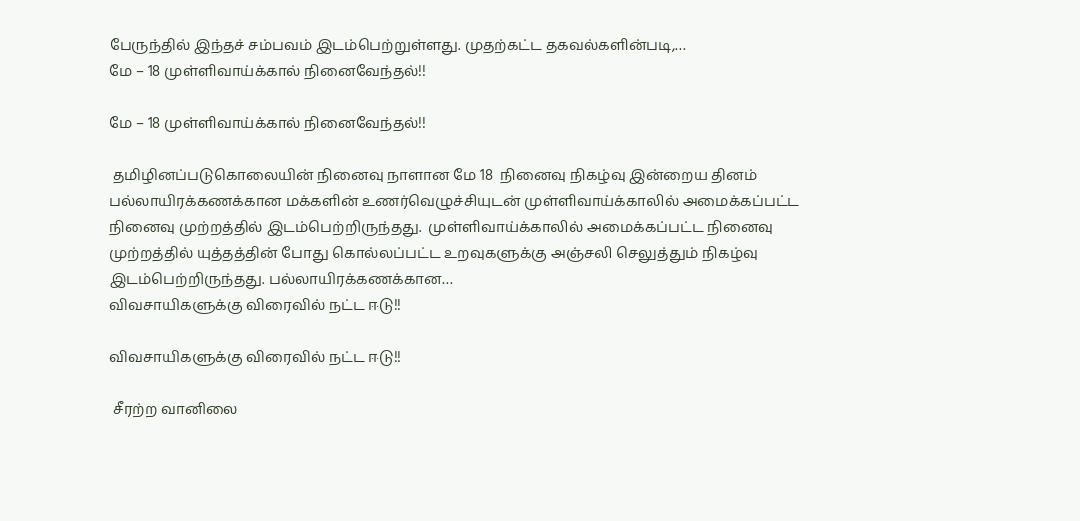பேருந்தில் இந்தச் சம்பவம் இடம்பெற்றுள்ளது. முதற்கட்ட தகவல்களின்படி,…
மே – 18 முள்ளிவாய்க்கால் நினைவேந்தல்!!

மே – 18 முள்ளிவாய்க்கால் நினைவேந்தல்!!

 தமிழினப்படுகொலையின் நினைவு நாளான மே 18  நினைவு நிகழ்வு இன்றைய தினம் பல்லாயிரக்கணக்கான மக்களின் உணர்வெழுச்சியுடன் முள்ளிவாய்க்காலில் அமைக்கப்பட்ட நினைவு முற்றத்தில் இடம்பெற்றிருந்தது.  முள்ளிவாய்க்காலில் அமைக்கப்பட்ட நினைவு முற்றத்தில் யுத்தத்தின் போது கொல்லப்பட்ட உறவுகளுக்கு அஞ்சலி செலுத்தும் நிகழ்வு இடம்பெற்றிருந்தது. பல்லாயிரக்கணக்கான…
விவசாயிகளுக்கு விரைவில் நட்ட ஈடு!!

விவசாயிகளுக்கு விரைவில் நட்ட ஈடு!!

 சீரற்ற வானிலை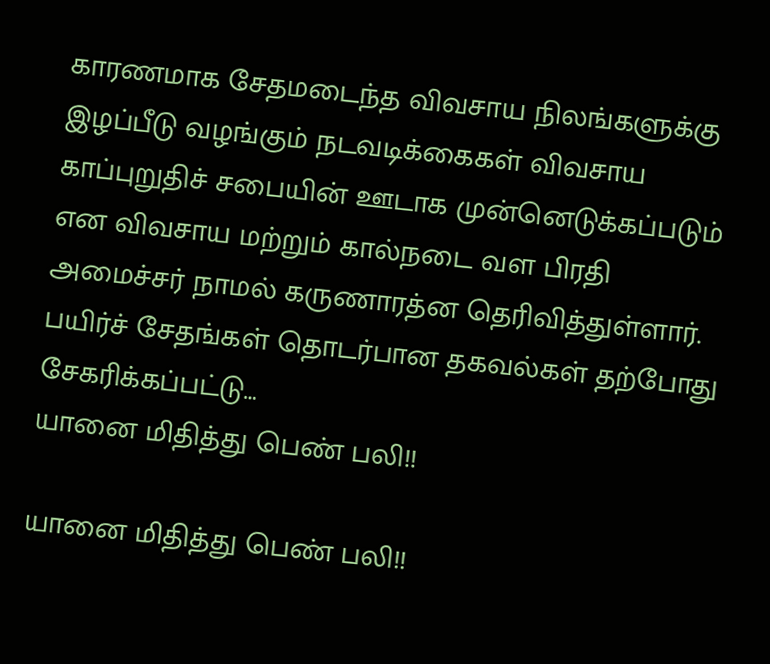காரணமாக சேதமடைந்த விவசாய நிலங்களுக்கு இழப்பீடு வழங்கும் நடவடிக்கைகள் விவசாய காப்புறுதிச் சபையின் ஊடாக முன்னெடுக்கப்படும் என விவசாய மற்றும் கால்நடை வள பிரதி அமைச்சர் நாமல் கருணாரத்ன தெரிவித்துள்ளார். பயிர்ச் சேதங்கள் தொடர்பான தகவல்கள் தற்போது சேகரிக்கப்பட்டு…
யானை மிதித்து பெண் பலி!!

யானை மிதித்து பெண் பலி!!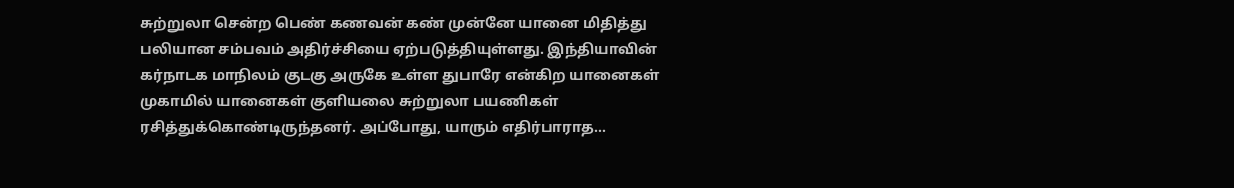சுற்றுலா சென்ற பெண் கணவன் கண் முன்னே யானை மிதித்து பலியான சம்பவம் அதிர்ச்சியை ஏற்படுத்தியுள்ளது. இந்தியாவின் கர்நாடக மாநிலம் குடகு அருகே உள்ள துபாரே என்கிற யானைகள் முகாமில் யானைகள் குளியலை சுற்றுலா பயணிகள் ரசித்துக்கொண்டிருந்தனர். அப்போது, யாரும் எதிர்பாராத…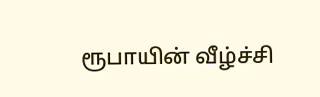ரூபாயின் வீழ்ச்சி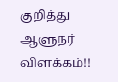குறித்து ஆளுநர் விளக்கம்!!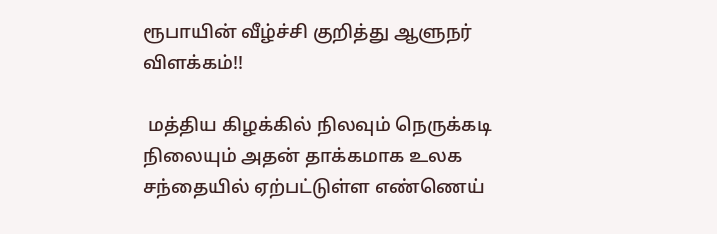ரூபாயின் வீழ்ச்சி குறித்து ஆளுநர் விளக்கம்!!

 மத்திய கிழக்கில் நிலவும் நெருக்கடி நிலையும் அதன் தாக்கமாக உலக சந்தையில் ஏற்பட்டுள்ள எண்ணெய்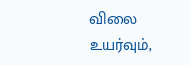விலை உயர்வும்,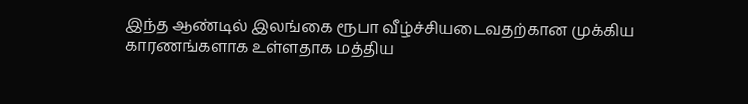இந்த ஆண்டில் இலங்கை ரூபா வீழ்ச்சியடைவதற்கான முக்கிய காரணங்களாக உள்ளதாக மத்திய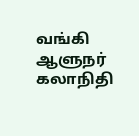வங்கி ஆளுநர் கலாநிதி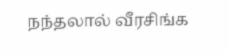நந்தலால் வீரசிங்க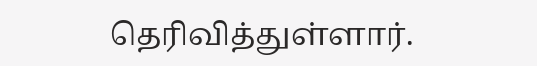தெரிவித்துள்ளார்.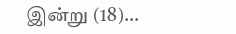இன்று (18)…